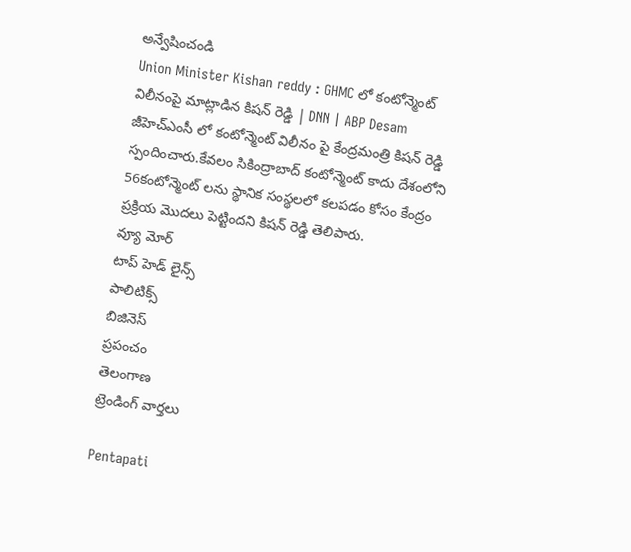అన్వేషించండి
Union Minister Kishan reddy : GHMC లో కంటోన్మెంట్ విలీనంపై మాట్లాడిన కిషన్ రెడ్డి | DNN | ABP Desam
జీహెచ్ఎంసీ లో కంటోన్మెంట్ విలీనం పై కేంద్రమంత్రి కిషన్ రెడ్డి స్పందించారు.కేవలం సికింద్రాబాద్ కంటోన్మెంట్ కాదు దేశంలోని 56కంటోన్మెంట్ లను స్థానిక సంస్థలలో కలపడం కోసం కేంద్రం ప్రక్రియ మొదలు పెట్టిందని కిషన్ రెడ్డి తెలిపారు.
వ్యూ మోర్
టాప్ హెడ్ లైన్స్
పాలిటిక్స్
బిజినెస్
ప్రపంచం
తెలంగాణ
ట్రెండింగ్ వార్తలు

Pentapati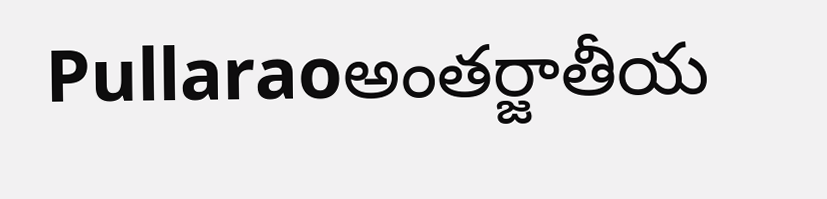Pullaraoఅంతర్జాతీయ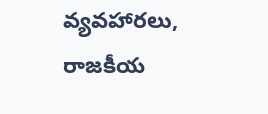వ్యవహారలు, రాజకీయ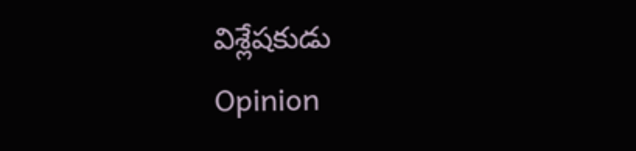విశ్లేషకుడు
Opinion